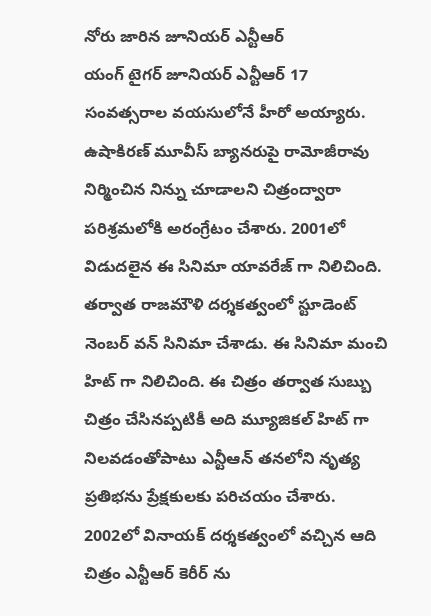నోరు జారిన జూనియర్ ఎన్టీఆర్
యంగ్ టైగర్ జూనియర్ ఎన్టీఆర్ 17 సంవత్సరాల వయసులోనే హీరో అయ్యారు. ఉషాకిరణ్ మూవీస్ బ్యానరుపై రామోజీరావు నిర్మించిన నిన్ను చూడాలని చిత్రంద్వారా పరిశ్రమలోకి అరంగ్రేటం చేశారు. 2001లో విడుదలైన ఈ సినిమా యావరేజ్ గా నిలిచింది. తర్వాత రాజమౌళి దర్శకత్వంలో స్టూడెంట్ నెంబర్ వన్ సినిమా చేశాడు. ఈ సినిమా మంచి హిట్ గా నిలిచింది. ఈ చిత్రం తర్వాత సుబ్బు చిత్రం చేసినప్పటికీ అది మ్యూజికల్ హిట్ గా నిలవడంతోపాటు ఎన్టీఆన్ తనలోని నృత్య ప్రతిభను ప్రేక్షకులకు పరిచయం చేశారు. 2002లో వినాయక్ దర్శకత్వంలో వచ్చిన ఆది చిత్రం ఎన్టీఆర్ కెరీర్ ను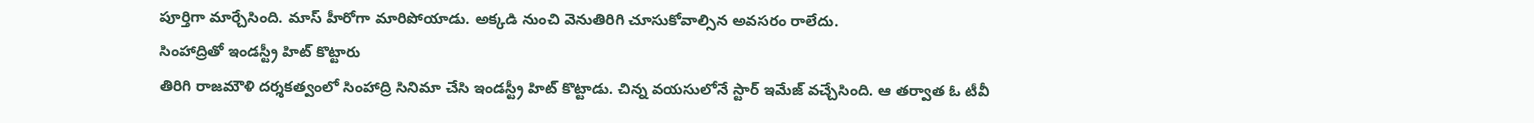పూర్తిగా మార్చేసింది. మాస్ హీరోగా మారిపోయాడు. అక్కడి నుంచి వెనుతిరిగి చూసుకోవాల్సిన అవసరం రాలేదు.
సింహాద్రితో ఇండస్ట్రీ హిట్ కొట్టారు
తిరిగి రాజమౌళి దర్శకత్వంలో సింహాద్రి సినిమా చేసి ఇండస్ట్రీ హిట్ కొట్టాడు. చిన్న వయసులోనే స్టార్ ఇమేజ్ వచ్చేసింది. ఆ తర్వాత ఓ టీవీ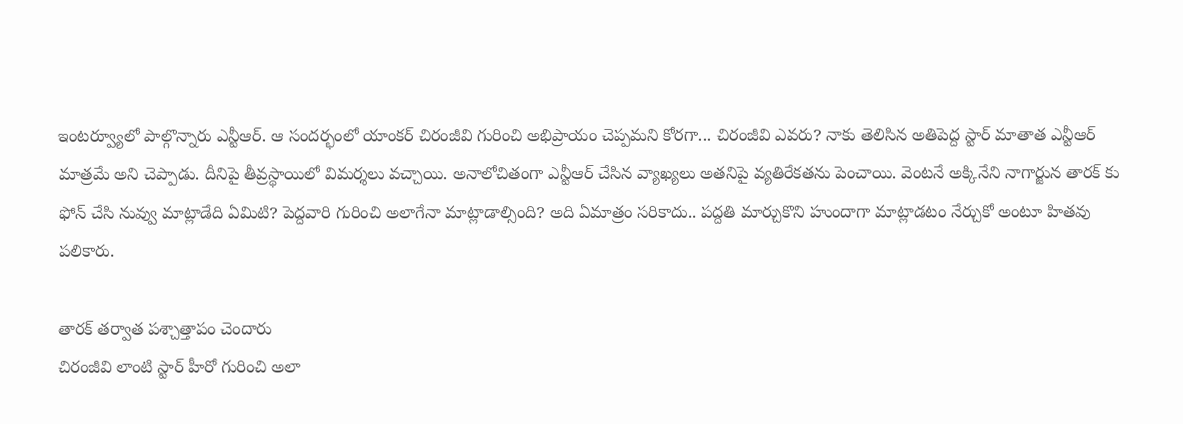ఇంటర్వ్యూలో పాల్గొన్నారు ఎన్టీఆర్. ఆ సందర్భంలో యాంకర్ చిరంజీవి గురించి అభిప్రాయం చెప్పమని కోరగా... చిరంజీవి ఎవరు? నాకు తెలిసిన అతిపెద్ద స్టార్ మాతాత ఎన్టీఆర్ మాత్రమే అని చెప్పాడు. దీనిపై తీవ్రస్థాయిలో విమర్శలు వచ్చాయి. అనాలోచితంగా ఎన్టీఆర్ చేసిన వ్యాఖ్యలు అతనిపై వ్యతిరేకతను పెంచాయి. వెంటనే అక్కినేని నాగార్జున తారక్ కు ఫోన్ చేసి నువ్వు మాట్లాడేది ఏమిటి? పెద్దవారి గురించి అలాగేనా మాట్లాడాల్సింది? అది ఏమాత్రం సరికాదు.. పద్దతి మార్చుకొని హుందాగా మాట్లాడటం నేర్చుకో అంటూ హితవు పలికారు.

తారక్ తర్వాత పశ్చాత్తాపం చెందారు
చిరంజీవి లాంటి స్టార్ హీరో గురించి అలా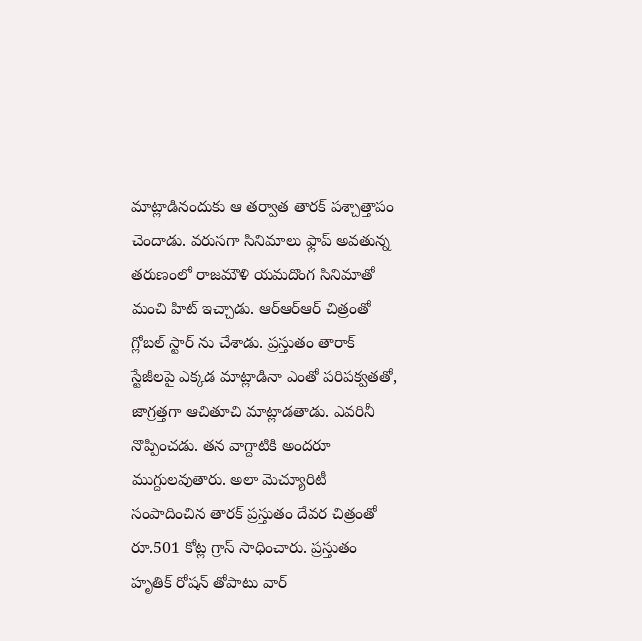మాట్లాడినందుకు ఆ తర్వాత తారక్ పశ్చాత్తాపం చెందాడు. వరుసగా సినిమాలు ఫ్లాప్ అవతున్న తరుణంలో రాజమౌళి యమదొంగ సినిమాతో మంచి హిట్ ఇచ్చాడు. ఆర్ఆర్ఆర్ చిత్రంతో గ్లోబల్ స్టార్ ను చేశాడు. ప్రస్తుతం తారాక్ స్టేజీలపై ఎక్కడ మాట్లాడినా ఎంతో పరిపక్వతతో, జాగ్రత్తగా ఆచితూచి మాట్లాడతాడు. ఎవరినీ నొప్పించడు. తన వాగ్దాటికి అందరూ ముగ్దులవుతారు. అలా మెచ్యూరిటీ సంపాదించిన తారక్ ప్రస్తుతం దేవర చిత్రంతో రూ.501 కోట్ల గ్రాస్ సాధించారు. ప్రస్తుతం హృతిక్ రోషన్ తోపాటు వార్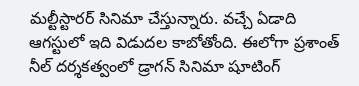మల్టీస్టారర్ సినిమా చేస్తున్నారు. వచ్చే ఏడాది ఆగస్టులో ఇది విడుదల కాబోతోంది. ఈలోగా ప్రశాంత్ నీల్ దర్శకత్వంలో డ్రాగన్ సినిమా షూటింగ్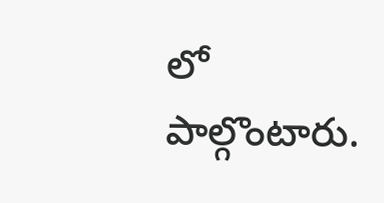లో పాల్గొంటారు.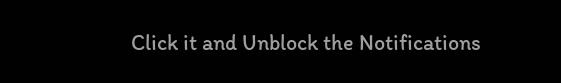Click it and Unblock the Notifications